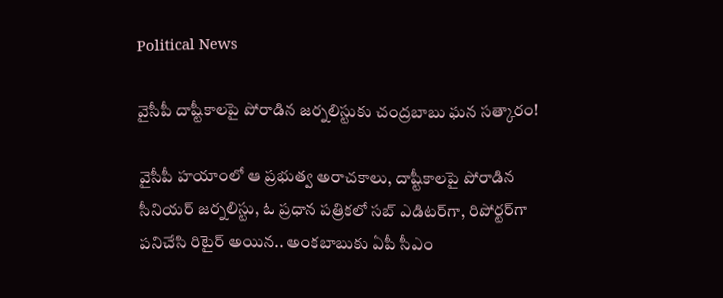Political News

వైసీపీ దాష్టీకాల‌పై పోరాడిన జ‌ర్న‌లిస్టుకు చంద్ర‌బాబు ఘ‌న స‌త్కారం!

వైసీపీ హ‌యాంలో ఆ ప్ర‌భుత్వ అరాచ‌కాలు, దాష్టీకాల‌పై పోరాడిన సీనియ‌ర్ జ‌ర్న‌లిస్టు, ఓ ప్ర‌ధాన పత్రిక‌లో స‌బ్ ఎడిట‌ర్‌గా, రిపోర్ట‌ర్‌గా ప‌నిచేసి రిటైర్ అయిన‌.. అంక‌బాబుకు ఏపీ సీఎం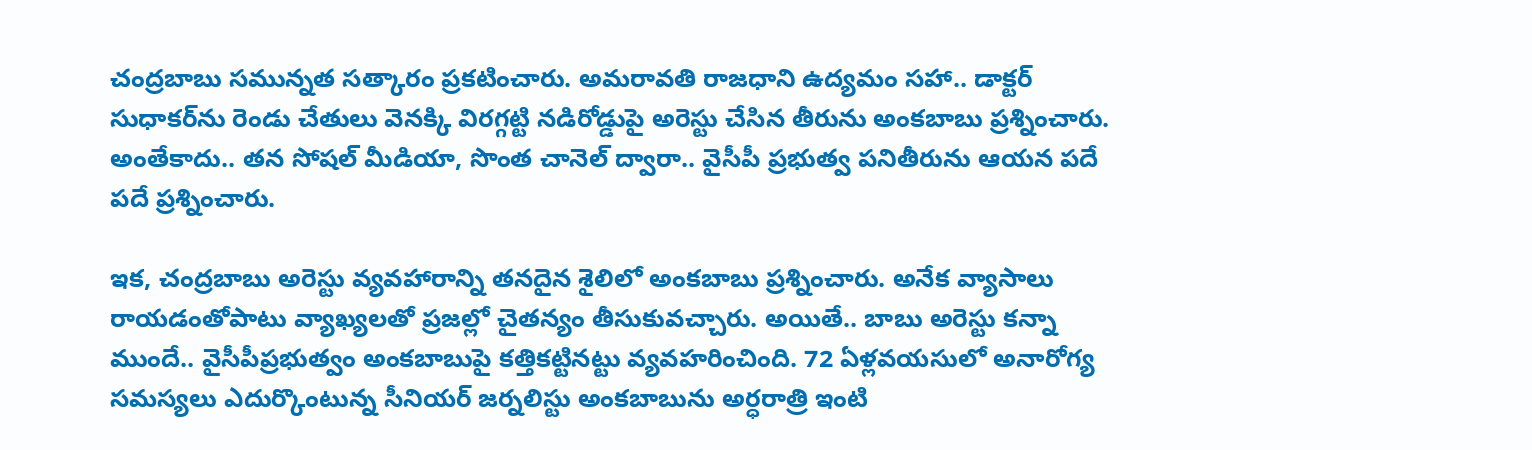చంద్ర‌బాబు స‌మున్న‌త స‌త్కారం ప్ర‌క‌టించారు. అమ‌రావ‌తి రాజ‌ధాని ఉద్య‌మం స‌హా.. డాక్ట‌ర్ సుధాక‌ర్‌ను రెండు చేతులు వెన‌క్కి విర‌గ్గ‌ట్టి న‌డిరోడ్డుపై అరెస్టు చేసిన తీరును అంక‌బాబు ప్ర‌శ్నించారు. అంతేకాదు.. త‌న సోష‌ల్ మీడియా, సొంత చానెల్ ద్వారా.. వైసీపీ ప్ర‌భుత్వ ప‌నితీరును ఆయ‌న ప‌దే ప‌దే ప్ర‌శ్నించారు.

ఇక‌, చంద్ర‌బాబు అరెస్టు వ్య‌వ‌హారాన్ని త‌న‌దైన శైలిలో అంక‌బాబు ప్ర‌శ్నించారు. అనేక వ్యాసాలు రాయ‌డంతోపాటు వ్యాఖ్య‌ల‌తో ప్ర‌జ‌ల్లో చైత‌న్యం తీసుకువ‌చ్చారు. అయితే.. బాబు అరెస్టు క‌న్నా ముందే.. వైసీపీప్ర‌భుత్వం అంక‌బాబుపై క‌త్తిక‌ట్టిన‌ట్టు వ్య‌వ‌హరించింది. 72 ఏళ్ల‌వ‌య‌సులో అనారోగ్య స‌మ‌స్య‌లు ఎదుర్కొంటున్న సీనియ‌ర్ జ‌ర్న‌లిస్టు అంక‌బాబును అర్ధ‌రాత్రి ఇంటి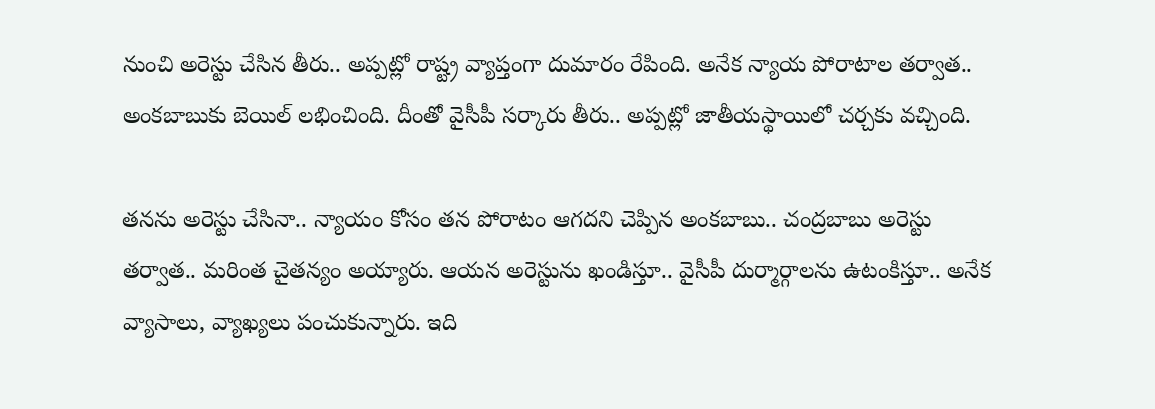నుంచి అరెస్టు చేసిన తీరు.. అప్ప‌ట్లో రాష్ట్ర వ్యాప్తంగా దుమారం రేపింది. అనేక న్యాయ పోరాటాల త‌ర్వాత‌.. అంక‌బాబుకు బెయిల్ ల‌భించింది. దీంతో వైసీపీ స‌ర్కారు తీరు.. అప్ప‌ట్లో జాతీయ‌స్థాయిలో చ‌ర్చ‌కు వ‌చ్చింది.

త‌న‌ను అరెస్టు చేసినా.. న్యాయం కోసం త‌న పోరాటం ఆగ‌ద‌ని చెప్పిన అంక‌బాబు.. చంద్ర‌బాబు అరెస్టు త‌ర్వాత‌.. మ‌రింత చైతన్యం అయ్యారు. ఆయ‌న అరెస్టును ఖండిస్తూ.. వైసీపీ దుర్మార్గాల‌ను ఉటంకిస్తూ.. అనేక వ్యాసాలు, వ్యాఖ్య‌లు పంచుకున్నారు. ఇది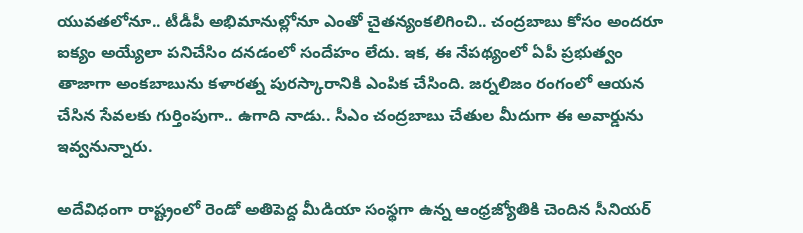యువ‌త‌లోనూ.. టీడీపీ అభిమానుల్లోనూ ఎంతో చైత‌న్యంక‌లిగించి.. చంద్ర‌బాబు కోసం అంద‌రూ ఐక్యం అయ్యేలా ప‌నిచేసిం దన‌డంలో సందేహం లేదు. ఇక‌, ఈ నేప‌థ్యంలో ఏపీ ప్ర‌భుత్వం తాజాగా అంక‌బాబును క‌ళార‌త్న‌ పుర‌స్కారానికి ఎంపిక చేసింది. జ‌ర్న‌లిజం రంగంలో ఆయ‌న చేసిన సేవ‌ల‌కు గుర్తింపుగా.. ఉగాది నాడు.. సీఎం చంద్ర‌బాబు చేతుల మీదుగా ఈ అవార్డును ఇవ్వ‌నున్నారు.

అదేవిధంగా రాష్ట్రంలో రెండో అతిపెద్ద మీడియా సంస్థ‌గా ఉన్న ఆంధ్రజ్యోతికి చెందిన సీనియ‌ర్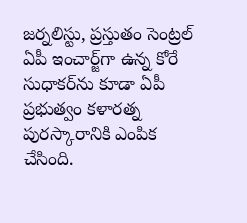జ‌ర్న‌లిస్టు, ప్ర‌స్తుతం సెంట్ర‌ల్ ఏపీ ఇంచార్జ్‌గా ఉన్న కోరే సుధాక‌ర్‌ను కూడా ఏపీ ప్ర‌భుత్వం క‌ళార‌త్న పుర‌స్కారానికి ఎంపిక చేసింది.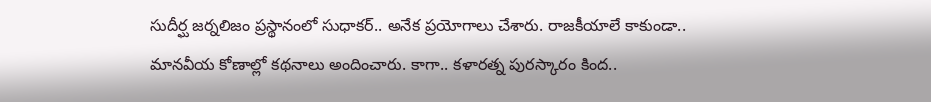సుదీర్ఘ జ‌ర్న‌లిజం ప్ర‌స్థానంలో సుధాక‌ర్‌.. అనేక ప్ర‌యోగాలు చేశారు. రాజ‌కీయాలే కాకుండా.. మాన‌వీయ కోణాల్లో క‌థ‌నాలు అందించారు. కాగా.. క‌ళార‌త్న పుర‌స్కారం కింద‌..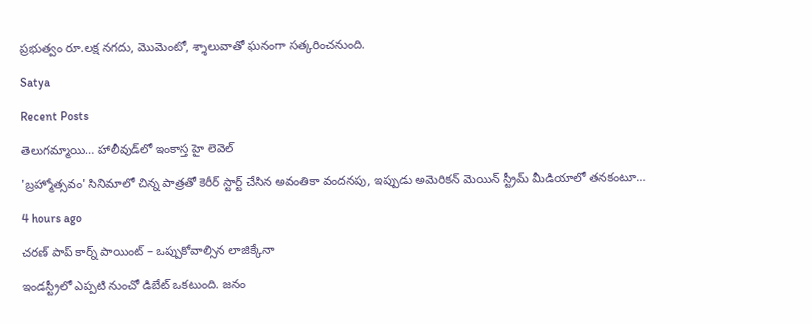ప్ర‌భుత్వం రూ.ల‌క్ష న‌గ‌దు, మొమెంటో, శ్శాలువాతో ఘ‌నంగా స‌త్క‌రించ‌నుంది.

Satya

Recent Posts

తెలుగమ్మాయి… హాలీవుడ్‌లో ఇంకాస్త హై లెవెల్

'బ్రహ్మోత్సవం' సినిమాలో చిన్న పాత్రతో కెరీర్ స్టార్ట్ చేసిన అవంతికా వందనపు, ఇప్పుడు అమెరికన్ మెయిన్ స్ట్రీమ్ మీడియాలో తనకంటూ…

4 hours ago

చరణ్ పాప్ కార్న్ పాయింట్ – ఒప్పుకోవాల్సిన లాజిక్కేనా

ఇండస్ట్రీలో ఎప్పటి నుంచో డిబేట్ ఒకటుంది. జనం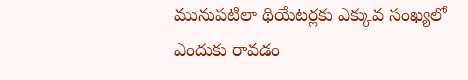మునుపటిలా థియేటర్లకు ఎక్కువ సంఖ్యలో ఎందుకు రావడం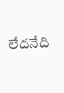లేదనేది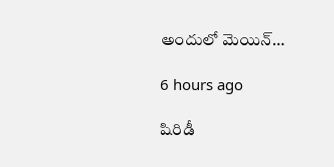అందులో మెయిన్…

6 hours ago

షిరిడీ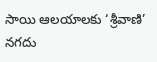సాయి ఆలయాలకు ‘శ్రీవాణి’ నగదు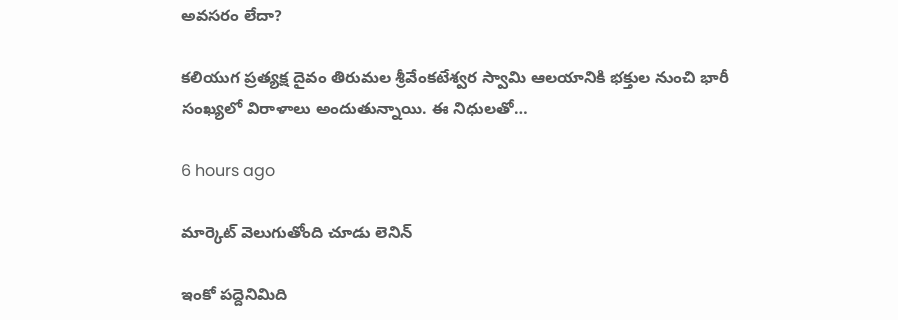అవసరం లేదా?

కలియుగ ప్రత్యక్ష దైవం తిరుమల శ్రీవేంకటేశ్వర స్వామి ఆలయానికి భక్తుల నుంచి భారీ సంఖ్యలో విరాళాలు అందుతున్నాయి. ఈ నిధులతో…

6 hours ago

మార్కెట్ వెలుగుతోంది చూడు లెనిన్

ఇంకో పద్దెనిమిది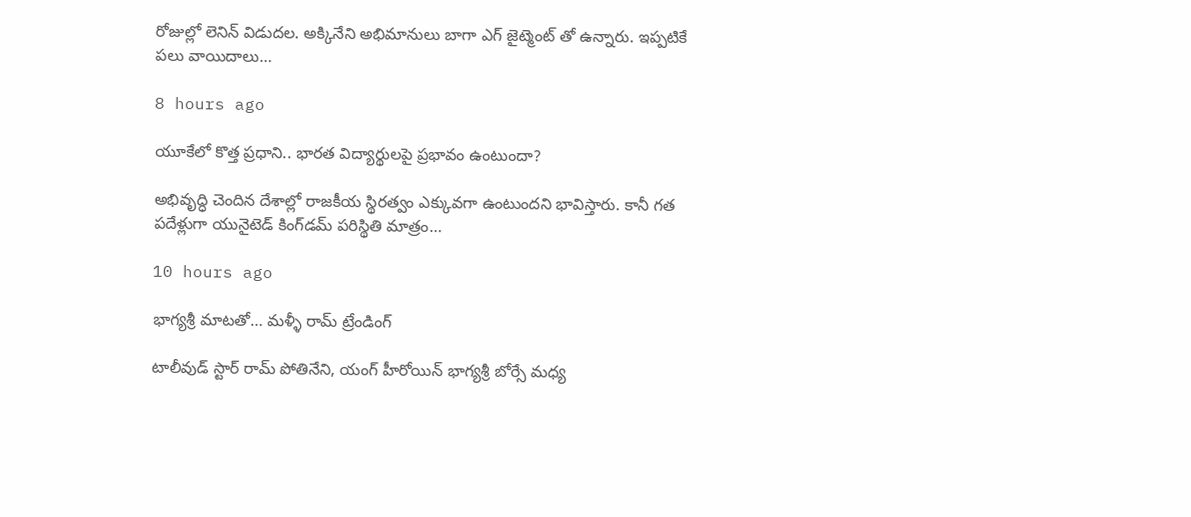రోజుల్లో లెనిన్ విడుదల. అక్కినేని అభిమానులు బాగా ఎగ్ జైట్మెంట్ తో ఉన్నారు. ఇప్పటికే పలు వాయిదాలు…

8 hours ago

యూకేలో కొత్త ప్రధాని.. భారత విద్యార్థులపై ప్రభావం ఉంటుందా?

అభివృద్ధి చెందిన దేశాల్లో రాజకీయ స్థిరత్వం ఎక్కువగా ఉంటుందని భావిస్తారు. కానీ గత పదేళ్లుగా యునైటెడ్ కింగ్‌డమ్ పరిస్థితి మాత్రం…

10 hours ago

భాగ్యశ్రీ మాటతో… మళ్ళీ రామ్ ట్రేండింగ్

టాలీవుడ్ స్టార్ రామ్ పోతినేని, యంగ్ హీరోయిన్ భాగ్యశ్రీ బోర్సే మధ్య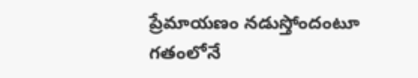ప్రేమాయణం నడుస్తోందంటూ గతంలోనే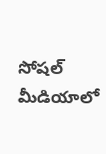సోషల్ మీడియాలో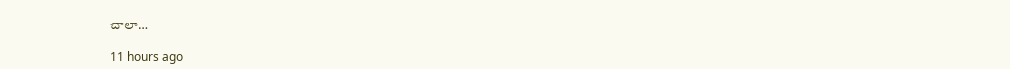చాలా…

11 hours ago